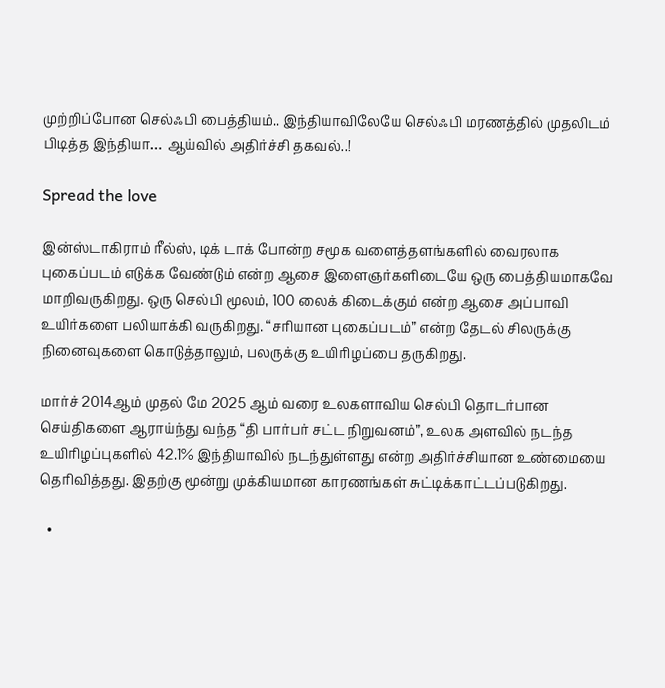முற்றிப்போன செல்ஃபி பைத்தியம்.. இந்தியாவிலேயே செல்ஃபி மரணத்தில் முதலிடம் பிடித்த இந்தியா… ஆய்வில் அதிர்ச்சி தகவல்..!

Spread the love

இன்ஸ்டாகிராம் ரீல்ஸ், டிக் டாக் போன்ற சமூக வளைத்தளங்களில் வைரலாக புகைப்படம் எடுக்க வேண்டும் என்ற ஆசை இளைஞர்களிடையே ஒரு பைத்தியமாகவே மாறிவருகிறது. ஒரு செல்பி மூலம், 100 லைக் கிடைக்கும் என்ற ஆசை அப்பாவி உயிர்களை பலியாக்கி வருகிறது. “சரியான புகைப்படம்” என்ற தேடல் சிலருக்கு நினைவுகளை கொடுத்தாலும், பலருக்கு உயிரிழப்பை தருகிறது.

மார்ச் 2014ஆம் முதல் மே 2025 ஆம் வரை உலகளாவிய செல்பி தொடர்பான செய்திகளை ஆராய்ந்து வந்த “தி பார்பர் சட்ட நிறுவனம்”, உலக அளவில் நடந்த உயிரிழப்புகளில் 42.1% இந்தியாவில் நடந்துள்ளது என்ற அதிர்ச்சியான உண்மையை தெரிவித்தது. இதற்கு மூன்று முக்கியமான காரணங்கள் சுட்டிக்காட்டப்படுகிறது.

  •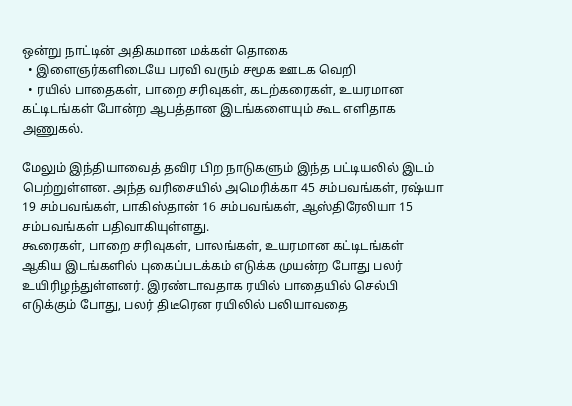ஒன்று நாட்டின் அதிகமான மக்கள் தொகை
  • இளைஞர்களிடையே பரவி வரும் சமூக ஊடக வெறி
  • ரயில் பாதைகள், பாறை சரிவுகள், கடற்கரைகள், உயரமான கட்டிடங்கள் போன்ற ஆபத்தான இடங்களையும் கூட எளிதாக அணுகல்.

மேலும் இந்தியாவைத் தவிர பிற நாடுகளும் இந்த பட்டியலில் இடம் பெற்றுள்ளன. அந்த வரிசையில் அமெரிக்கா 45 சம்பவங்கள், ரஷ்யா 19 சம்பவங்கள், பாகிஸ்தான் 16 சம்பவங்கள், ஆஸ்திரேலியா 15 சம்பவங்கள் பதிவாகியுள்ளது.
கூரைகள், பாறை சரிவுகள், பாலங்கள், உயரமான கட்டிடங்கள் ஆகிய இடங்களில் புகைப்படக்கம் எடுக்க முயன்ற போது பலர் உயிரிழந்துள்ளனர். இரண்டாவதாக ரயில் பாதையில் செல்பி எடுக்கும் போது, பலர் திடீரென ரயிலில் பலியாவதை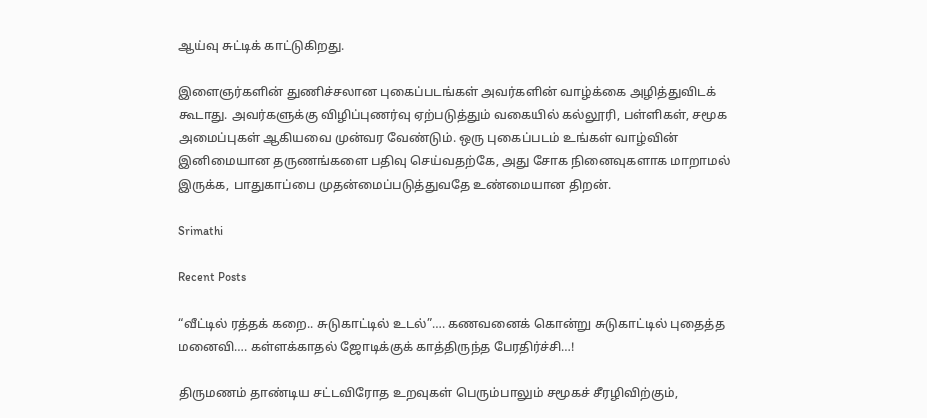ஆய்வு சுட்டிக் காட்டுகிறது.

இளைஞர்களின் துணிச்சலான புகைப்படங்கள் அவர்களின் வாழ்க்கை அழித்துவிடக் கூடாது. அவர்களுக்கு விழிப்புணர்வு ஏற்படுத்தும் வகையில் கல்லூரி, பள்ளிகள், சமூக அமைப்புகள் ஆகியவை முன்வர வேண்டும். ஒரு புகைப்படம் உங்கள் வாழ்வின் இனிமையான தருணங்களை பதிவு செய்வதற்கே, அது சோக நினைவுகளாக மாறாமல் இருக்க, பாதுகாப்பை முதன்மைப்படுத்துவதே உண்மையான திறன்.

Srimathi

Recent Posts

“வீட்டில் ரத்தக் கறை.. சுடுகாட்டில் உடல்”…. கணவனைக் கொன்று சுடுகாட்டில் புதைத்த மனைவி…. கள்ளக்காதல் ஜோடிக்குக் காத்திருந்த பேரதிர்ச்சி…!

திருமணம் தாண்டிய சட்டவிரோத உறவுகள் பெரும்பாலும் சமூகச் சீரழிவிற்கும்,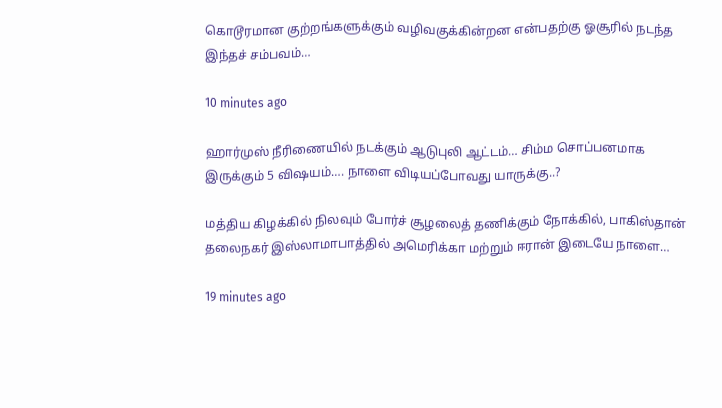கொடூரமான குற்றங்களுக்கும் வழிவகுக்கின்றன என்பதற்கு ஓசூரில் நடந்த இந்தச் சம்பவம்…

10 minutes ago

ஹார்முஸ் நீரிணையில் நடக்கும் ஆடுபுலி ஆட்டம்… சிம்ம சொப்பனமாக இருக்கும் 5 விஷயம்…. நாளை விடியப்போவது யாருக்கு..?

மத்திய கிழக்கில் நிலவும் போர்ச் சூழலைத் தணிக்கும் நோக்கில், பாகிஸ்தான் தலைநகர் இஸ்லாமாபாத்தில் அமெரிக்கா மற்றும் ஈரான் இடையே நாளை…

19 minutes ago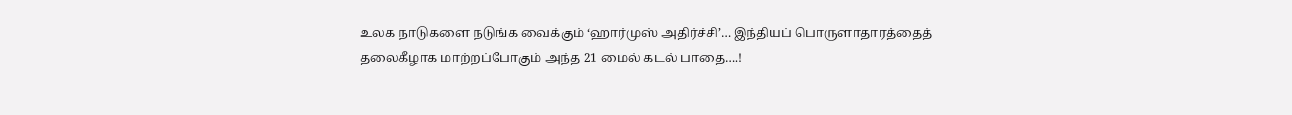உலக நாடுகளை நடுங்க வைக்கும் ‘ஹார்முஸ் அதிர்ச்சி’… இந்தியப் பொருளாதாரத்தைத் தலைகீழாக மாற்றப்போகும் அந்த 21 மைல் கடல் பாதை….!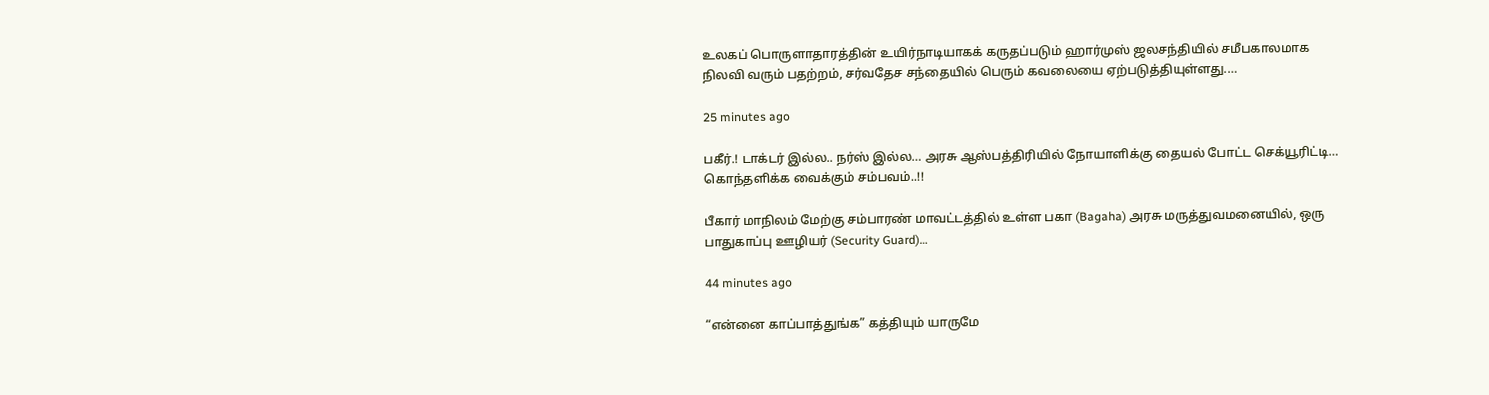உலகப் பொருளாதாரத்தின் உயிர்நாடியாகக் கருதப்படும் ஹார்முஸ் ஜலசந்தியில் சமீபகாலமாக நிலவி வரும் பதற்றம், சர்வதேச சந்தையில் பெரும் கவலையை ஏற்படுத்தியுள்ளது.…

25 minutes ago

பகீர்.! டாக்டர் இல்ல.. நர்ஸ் இல்ல… அரசு ஆஸ்பத்திரியில் நோயாளிக்கு தையல் போட்ட செக்யூரிட்டி… கொந்தளிக்க வைக்கும் சம்பவம்..!!

பீகார் மாநிலம் மேற்கு சம்பாரண் மாவட்டத்தில் உள்ள பகா (Bagaha) அரசு மருத்துவமனையில், ஒரு பாதுகாப்பு ஊழியர் (Security Guard)…

44 minutes ago

“என்னை காப்பாத்துங்க” கத்தியும் யாருமே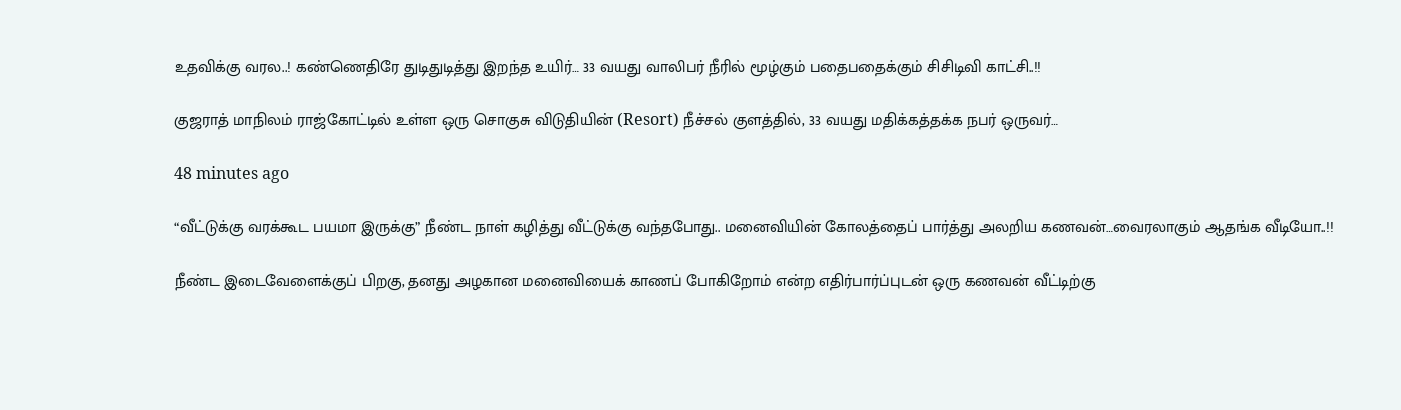உதவிக்கு வரல..! கண்ணெதிரே துடிதுடித்து இறந்த உயிர்… 33 வயது வாலிபர் நீரில் மூழ்கும் பதைபதைக்கும் சிசிடிவி காட்சி..!!

குஜராத் மாநிலம் ராஜ்கோட்டில் உள்ள ஒரு சொகுசு விடுதியின் (Resort) நீச்சல் குளத்தில், 33 வயது மதிக்கத்தக்க நபர் ஒருவர்…

48 minutes ago

“வீட்டுக்கு வரக்கூட பயமா இருக்கு” நீண்ட நாள் கழித்து வீட்டுக்கு வந்தபோது.. மனைவியின் கோலத்தைப் பார்த்து அலறிய கணவன்…வைரலாகும் ஆதங்க வீடியோ..!!

நீண்ட இடைவேளைக்குப் பிறகு, தனது அழகான மனைவியைக் காணப் போகிறோம் என்ற எதிர்பார்ப்புடன் ஒரு கணவன் வீட்டிற்கு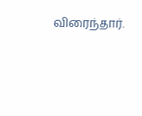விரைந்தார்.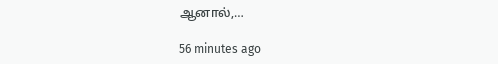ஆனால்,…

56 minutes ago